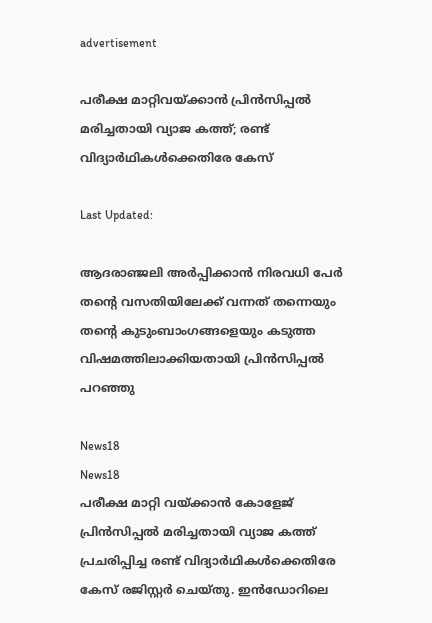advertisement

പരീക്ഷ മാറ്റിവയ്ക്കാന്‍ പ്രിന്‍സിപ്പൽ മരിച്ചതായി വ്യാജ കത്ത്; രണ്ട് വിദ്യാര്‍ഥികള്‍ക്കെതിരേ കേസ്

Last Updated:

ആദരാഞ്ജലി അര്‍പ്പിക്കാന്‍ നിരവധി പേര്‍ തന്റെ വസതിയിലേക്ക് വന്നത് തന്നെയും തന്റെ കുടുംബാംഗങ്ങളെയും കടുത്ത വിഷമത്തിലാക്കിയതായി പ്രിന്‍സിപ്പൽ പറഞ്ഞു

News18
News18
പരീക്ഷ മാറ്റി വയ്ക്കാന്‍ കോളേജ് പ്രിന്‍സിപ്പൽ മരിച്ചതായി വ്യാജ കത്ത് പ്രചരിപ്പിച്ച രണ്ട് വിദ്യാര്‍ഥികള്‍ക്കെതിരേ കേസ് രജിസ്റ്റര്‍ ചെയ്തു. ഇന്‍ഡോറിലെ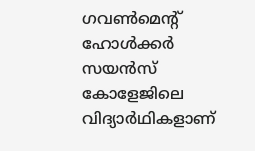ഗവണ്‍മെന്റ് ഹോള്‍ക്കര്‍ സയന്‍സ് കോളേജിലെ വിദ്യാര്‍ഥികളാണ്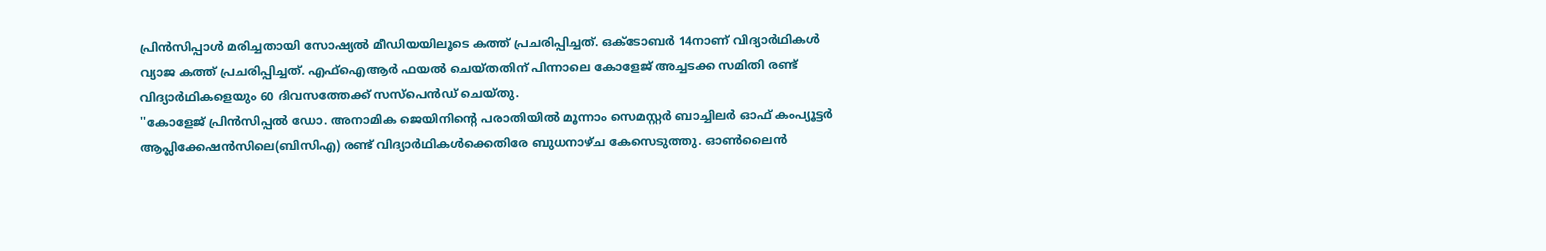പ്രിന്‍സിപ്പാള്‍ മരിച്ചതായി സോഷ്യല്‍ മീഡിയയിലൂടെ കത്ത് പ്രചരിപ്പിച്ചത്. ഒക്ടോബർ 14നാണ് വിദ്യാര്‍ഥികൾ വ്യാജ കത്ത് പ്രചരിപ്പിച്ചത്. എഫ്‌ഐആര്‍ ഫയല്‍ ചെയ്തതിന് പിന്നാലെ കോളേജ് അച്ചടക്ക സമിതി രണ്ട് വിദ്യാര്‍ഥികളെയും 60 ദിവസത്തേക്ക് സസ്‌പെന്‍ഡ് ചെയ്തു.
''കോളേജ് പ്രിന്‍സിപ്പല്‍ ഡോ. അനാമിക ജെയിനിന്റെ പരാതിയില്‍ മൂന്നാം സെമസ്റ്റര്‍ ബാച്ചിലര്‍ ഓഫ് കംപ്യൂട്ടര്‍ ആപ്ലിക്കേഷന്‍സിലെ(ബിസിഎ) രണ്ട് വിദ്യാര്‍ഥികള്‍ക്കെതിരേ ബുധനാഴ്ച കേസെടുത്തു. ഓണ്‍ലൈന്‍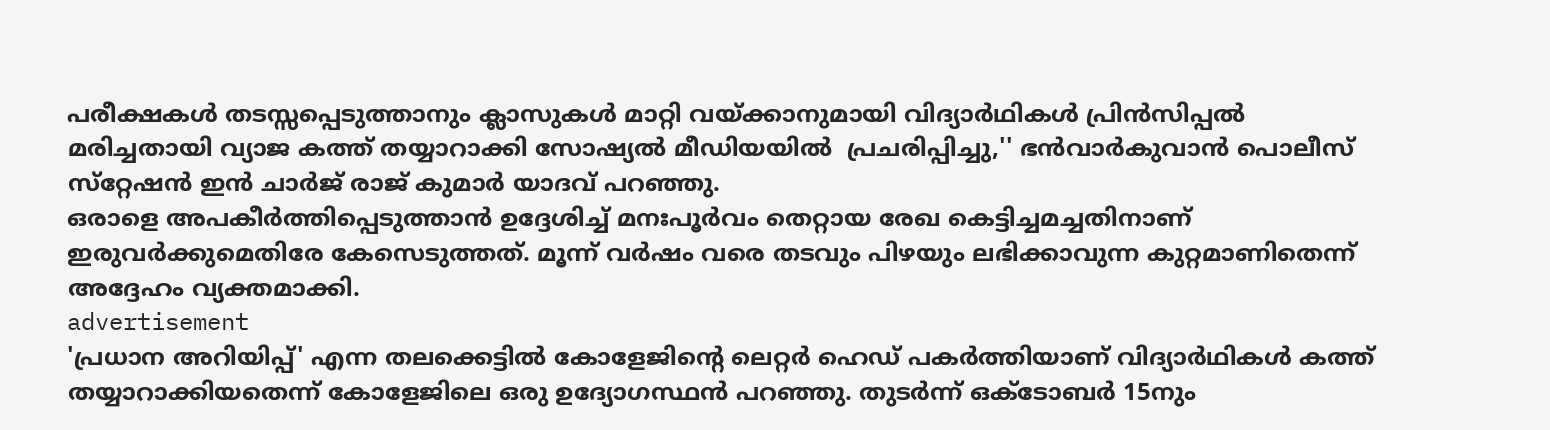പരീക്ഷകള്‍ തടസ്സപ്പെടുത്താനും ക്ലാസുകള്‍ മാറ്റി വയ്ക്കാനുമായി വിദ്യാര്‍ഥികള്‍ പ്രിന്‍സിപ്പല്‍ മരിച്ചതായി വ്യാജ കത്ത് തയ്യാറാക്കി സോഷ്യല്‍ മീഡിയയില്‍  പ്രചരിപ്പിച്ചു,'' ഭന്‍വാര്‍കുവാന്‍ പൊലീസ് സ്‌റ്റേഷന്‍ ഇന്‍ ചാര്‍ജ് രാജ് കുമാര്‍ യാദവ് പറഞ്ഞു.
ഒരാളെ അപകീര്‍ത്തിപ്പെടുത്താന്‍ ഉദ്ദേശിച്ച് മനഃപൂര്‍വം തെറ്റായ രേഖ കെട്ടിച്ചമച്ചതിനാണ് ഇരുവര്‍ക്കുമെതിരേ കേസെടുത്തത്. മൂന്ന് വര്‍ഷം വരെ തടവും പിഴയും ലഭിക്കാവുന്ന കുറ്റമാണിതെന്ന് അദ്ദേഹം വ്യക്തമാക്കി.
advertisement
'പ്രധാന അറിയിപ്പ്' എന്ന തലക്കെട്ടില്‍ കോളേജിന്റെ ലെറ്റര്‍ ഹെഡ് പകര്‍ത്തിയാണ് വിദ്യാർഥികൾ കത്ത് തയ്യാറാക്കിയതെന്ന് കോളേജിലെ ഒരു ഉദ്യോഗസ്ഥന്‍ പറഞ്ഞു. തുടര്‍ന്ന് ഒക്ടോബര്‍ 15നും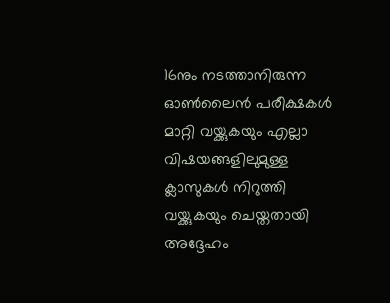16നും നടത്താനിരുന്ന ഓണ്‍ലൈന്‍ പരീക്ഷകള്‍ മാറ്റി വയ്ക്കുകയും എല്ലാ വിഷയങ്ങളിലുമുള്ള ക്ലാസുകള്‍ നിറുത്തി വയ്ക്കുകയും ചെയ്തതായി അദ്ദേഹം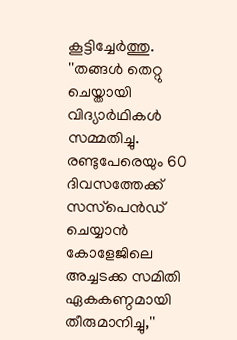കൂട്ടിച്ചേര്‍ത്തു.
''തങ്ങള്‍ തെറ്റു ചെയ്തായി വിദ്യാര്‍ഥികള്‍ സമ്മതിച്ചു. രണ്ടുപേരെയും 60 ദിവസത്തേക്ക് സസ്‌പെന്‍ഡ് ചെയ്യാന്‍ കോളേജിലെ അച്ചടക്ക സമിതി ഏകകണ്ഠമായി തീരുമാനിച്ചു,''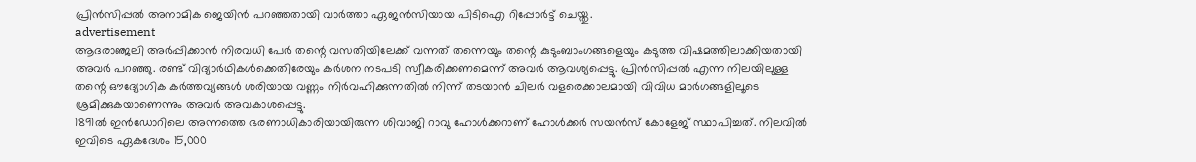പ്രിന്‍സിപ്പല്‍ അനാമിക ജെയിൻ പറഞ്ഞതായി വാര്‍ത്താ ഏജന്‍സിയായ പിടിഐ റിപ്പോര്‍ട്ട് ചെയ്തു.
advertisement
ആദരാഞ്ജലി അര്‍പ്പിക്കാന്‍ നിരവധി പേര്‍ തന്റെ വസതിയിലേക്ക് വന്നത് തന്നെയും തന്റെ കുടുംബാംഗങ്ങളെയും കടുത്ത വിഷമത്തിലാക്കിയതായി അവര്‍ പറഞ്ഞു. രണ്ട് വിദ്യാര്‍ഥികള്‍ക്കെതിരേയും കര്‍ശന നടപടി സ്വീകരിക്കണമെന്ന് അവര്‍ ആവശ്യപ്പെട്ടു. പ്രിന്‍സിപ്പല്‍ എന്ന നിലയിലുള്ള തന്റെ ഔദ്യോഗിക കര്‍ത്തവ്യങ്ങള്‍ ശരിയായ വണ്ണം നിര്‍വഹിക്കുന്നതില്‍ നിന്ന് തടയാന്‍ ചിലര്‍ വളരെക്കാലമായി വിവിധ മാര്‍ഗങ്ങളിലൂടെ ശ്രമിക്കുകയാണെന്നും അവര്‍ അവകാശപ്പെട്ടു.
1891ല്‍ ഇന്‍ഡോറിലെ അന്നത്തെ ഭരണാധികാരിയായിരുന്ന ശിവാജി റാവു ഹോള്‍ക്കറാണ് ഹോള്‍ക്കര്‍ സയന്‍സ് കോളേജ് സ്ഥാപിച്ചത്. നിലവില്‍ ഇവിടെ ഏകദേശം 15,000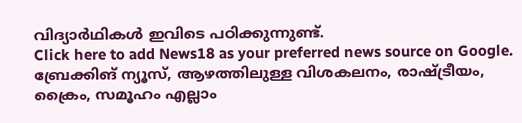വിദ്യാര്‍ഥികള്‍ ഇവിടെ പഠിക്കുന്നുണ്ട്.
Click here to add News18 as your preferred news source on Google.
ബ്രേക്കിങ് ന്യൂസ്, ആഴത്തിലുള്ള വിശകലനം, രാഷ്ട്രീയം, ക്രൈം, സമൂഹം എല്ലാം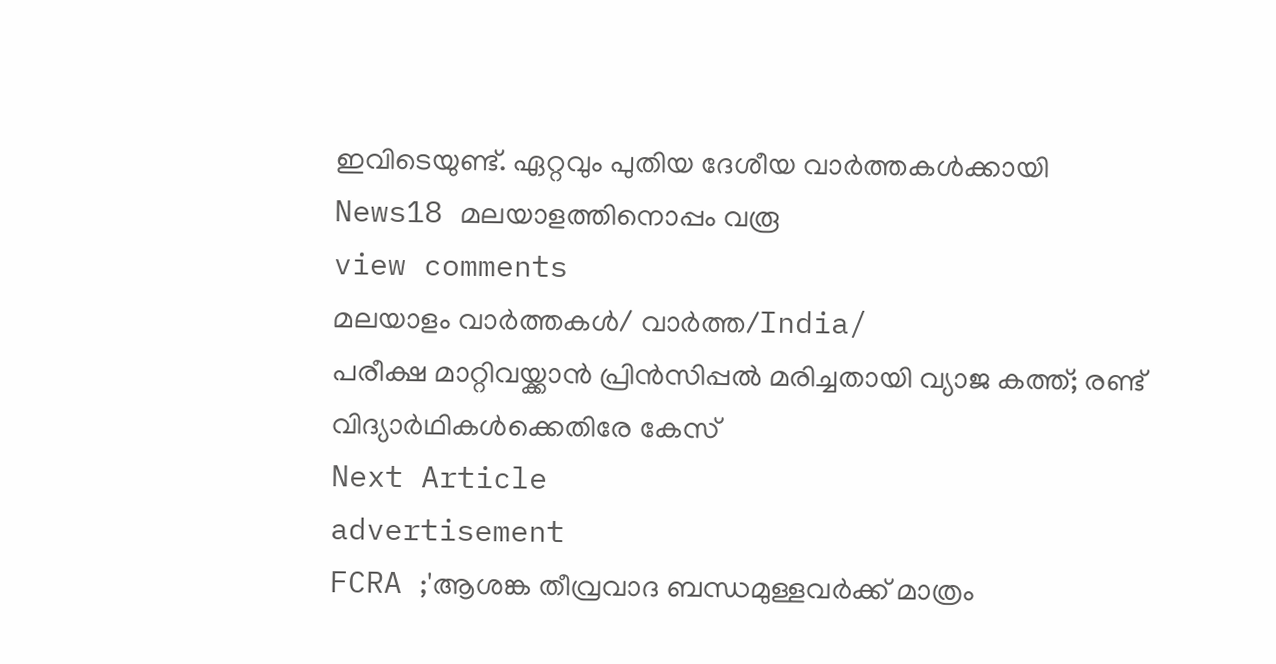ഇവിടെയുണ്ട്. ഏറ്റവും പുതിയ ദേശീയ വാർത്തകൾക്കായി News18 മലയാളത്തിനൊപ്പം വരൂ
view comments
മലയാളം വാർത്തകൾ/ വാർത്ത/India/
പരീക്ഷ മാറ്റിവയ്ക്കാന്‍ പ്രിന്‍സിപ്പൽ മരിച്ചതായി വ്യാജ കത്ത്; രണ്ട് വിദ്യാര്‍ഥികള്‍ക്കെതിരേ കേസ്
Next Article
advertisement
FCRA ;'ആശങ്ക തീവ്രവാദ ബന്ധമുള്ളവർക്ക് മാത്രം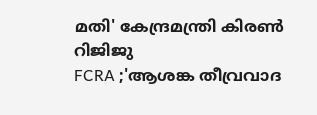മതി' കേന്ദ്രമന്ത്രി കിരണ്‍ റിജിജു
FCRA ;'ആശങ്ക തീവ്രവാദ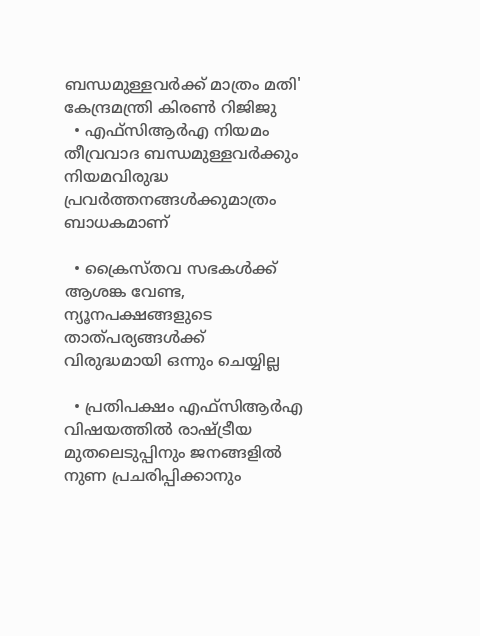ബന്ധമുള്ളവർക്ക് മാത്രം മതി' കേന്ദ്രമന്ത്രി കിരണ്‍ റിജിജു
  • എഫ്‌സിആർഎ നിയമം തീവ്രവാദ ബന്ധമുള്ളവർക്കും നിയമവിരുദ്ധ പ്രവർത്തനങ്ങൾക്കുമാത്രം ബാധകമാണ്

  • ക്രൈസ്തവ സഭകൾക്ക് ആശങ്ക വേണ്ട, ന്യൂനപക്ഷങ്ങളുടെ താത്പര്യങ്ങൾക്ക് വിരുദ്ധമായി ഒന്നും ചെയ്യില്ല

  • പ്രതിപക്ഷം എഫ്‌സിആർഎ വിഷയത്തിൽ രാഷ്ട്രീയ മുതലെടുപ്പിനും ജനങ്ങളിൽ നുണ പ്രചരിപ്പിക്കാനും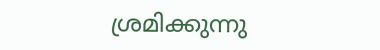ശ്രമിക്കുന്നു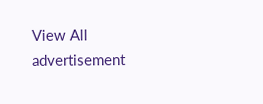View All
advertisement